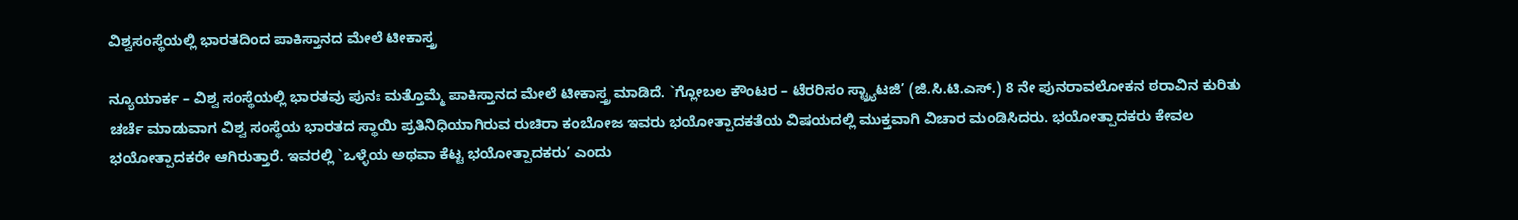ವಿಶ್ವಸಂಸ್ಥೆಯಲ್ಲಿ ಭಾರತದಿಂದ ಪಾಕಿಸ್ತಾನದ ಮೇಲೆ ಟೀಕಾಸ್ತ್ರ

ನ್ಯೂಯಾರ್ಕ – ವಿಶ್ವ ಸಂಸ್ಥೆಯಲ್ಲಿ ಭಾರತವು ಪುನಃ ಮತ್ತೊಮ್ಮೆ ಪಾಕಿಸ್ತಾನದ ಮೇಲೆ ಟೀಕಾಸ್ತ್ರ ಮಾಡಿದೆ. `ಗ್ಲೋಬಲ ಕೌಂಟರ – ಟೆರರಿಸಂ ಸ್ಟ್ರ್ಯಾಟಜಿ’ (ಜಿ.ಸಿ.ಟಿ.ಎಸ್.) 8 ನೇ ಪುನರಾವಲೋಕನ ಠರಾವಿನ ಕುರಿತು ಚರ್ಚೆ ಮಾಡುವಾಗ ವಿಶ್ವ ಸಂಸ್ಥೆಯ ಭಾರತದ ಸ್ಥಾಯಿ ಪ್ರತಿನಿಧಿಯಾಗಿರುವ ರುಚಿರಾ ಕಂಬೋಜ ಇವರು ಭಯೋತ್ಪಾದಕತೆಯ ವಿಷಯದಲ್ಲಿ ಮುಕ್ತವಾಗಿ ವಿಚಾರ ಮಂಡಿಸಿದರು. ಭಯೋತ್ಪಾದಕರು ಕೇವಲ ಭಯೋತ್ಪಾದಕರೇ ಆಗಿರುತ್ತಾರೆ. ಇವರಲ್ಲಿ `ಒಳ್ಳೆಯ ಅಥವಾ ಕೆಟ್ಟ ಭಯೋತ್ಪಾದಕರು’ ಎಂದು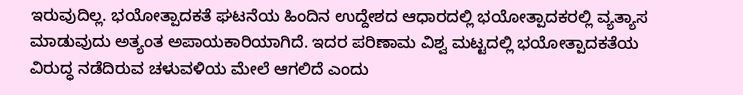ಇರುವುದಿಲ್ಲ. ಭಯೋತ್ಪಾದಕತೆ ಘಟನೆಯ ಹಿಂದಿನ ಉದ್ದೇಶದ ಆಧಾರದಲ್ಲಿ ಭಯೋತ್ಪಾದಕರಲ್ಲಿ ವ್ಯತ್ಯಾಸ ಮಾಡುವುದು ಅತ್ಯಂತ ಅಪಾಯಕಾರಿಯಾಗಿದೆ. ಇದರ ಪರಿಣಾಮ ವಿಶ್ವ ಮಟ್ಟದಲ್ಲಿ ಭಯೋತ್ಪಾದಕತೆಯ ವಿರುದ್ಧ ನಡೆದಿರುವ ಚಳುವಳಿಯ ಮೇಲೆ ಆಗಲಿದೆ ಎಂದು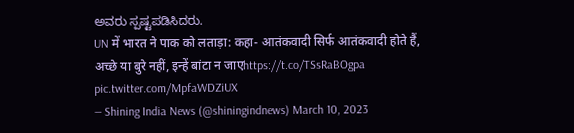ಅವರು ಸ್ಪಷ್ಟಪಡಿಸಿದರು.
UN में भारत ने पाक को लताड़ा: कहा- आतंकवादी सिर्फ आतंकवादी होते हैं, अच्छे या बुरे नहीं, इन्हें बांटा न जाएhttps://t.co/TSsRaBOgpa pic.twitter.com/MpfaWDZiUX
— Shining India News (@shiningindnews) March 10, 2023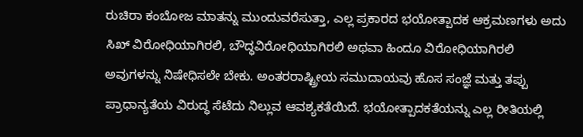ರುಚಿರಾ ಕಂಬೋಜ ಮಾತನ್ನು ಮುಂದುವರೆಸುತ್ತಾ, ಎಲ್ಲ ಪ್ರಕಾರದ ಭಯೋತ್ಪಾದಕ ಆಕ್ರಮಣಗಳು ಅದು ಸಿಖ್ ವಿರೋಧಿಯಾಗಿರಲಿ, ಬೌದ್ಧವಿರೋಧಿಯಾಗಿರಲಿ ಅಥವಾ ಹಿಂದೂ ವಿರೋಧಿಯಾಗಿರಲಿ ಅವುಗಳನ್ನು ನಿಷೇಧಿಸಲೇ ಬೇಕು. ಅಂತರರಾಷ್ಟ್ರೀಯ ಸಮುದಾಯವು ಹೊಸ ಸಂಜ್ಞೆ ಮತ್ತು ತಪ್ಪು ಪ್ರಾಧಾನ್ಯತೆಯ ವಿರುದ್ಧ ಸೆಟೆದು ನಿಲ್ಲುವ ಆವಶ್ಯಕತೆಯಿದೆ. ಭಯೋತ್ಪಾದಕತೆಯನ್ನು ಎಲ್ಲ ರೀತಿಯಲ್ಲಿ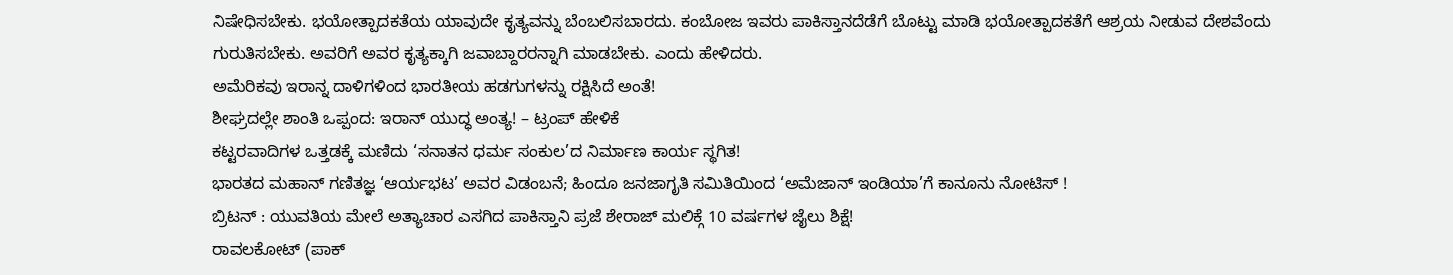ನಿಷೇಧಿಸಬೇಕು. ಭಯೋತ್ಪಾದಕತೆಯ ಯಾವುದೇ ಕೃತ್ಯವನ್ನು ಬೆಂಬಲಿಸಬಾರದು. ಕಂಬೋಜ ಇವರು ಪಾಕಿಸ್ತಾನದೆಡೆಗೆ ಬೊಟ್ಟು ಮಾಡಿ ಭಯೋತ್ಪಾದಕತೆಗೆ ಆಶ್ರಯ ನೀಡುವ ದೇಶವೆಂದು ಗುರುತಿಸಬೇಕು. ಅವರಿಗೆ ಅವರ ಕೃತ್ಯಕ್ಕಾಗಿ ಜವಾಬ್ದಾರರನ್ನಾಗಿ ಮಾಡಬೇಕು. ಎಂದು ಹೇಳಿದರು.
ಅಮೆರಿಕವು ಇರಾನ್ನ ದಾಳಿಗಳಿಂದ ಭಾರತೀಯ ಹಡಗುಗಳನ್ನು ರಕ್ಷಿಸಿದೆ ಅಂತೆ!
ಶೀಘ್ರದಲ್ಲೇ ಶಾಂತಿ ಒಪ್ಪಂದ: ಇರಾನ್ ಯುದ್ಧ ಅಂತ್ಯ! – ಟ್ರಂಪ್ ಹೇಳಿಕೆ
ಕಟ್ಟರವಾದಿಗಳ ಒತ್ತಡಕ್ಕೆ ಮಣಿದು ‘ಸನಾತನ ಧರ್ಮ ಸಂಕುಲ’ದ ನಿರ್ಮಾಣ ಕಾರ್ಯ ಸ್ಥಗಿತ!
ಭಾರತದ ಮಹಾನ್ ಗಣಿತಜ್ಞ ‘ಆರ್ಯಭಟ’ ಅವರ ವಿಡಂಬನೆ; ಹಿಂದೂ ಜನಜಾಗೃತಿ ಸಮಿತಿಯಿಂದ ‘ಅಮೆಜಾನ್ ಇಂಡಿಯಾ’ಗೆ ಕಾನೂನು ನೋಟಿಸ್ !
ಬ್ರಿಟನ್ : ಯುವತಿಯ ಮೇಲೆ ಅತ್ಯಾಚಾರ ಎಸಗಿದ ಪಾಕಿಸ್ತಾನಿ ಪ್ರಜೆ ಶೇರಾಜ್ ಮಲಿಕ್ಗೆ 10 ವರ್ಷಗಳ ಜೈಲು ಶಿಕ್ಷೆ!
ರಾವಲಕೋಟ್ (ಪಾಕ್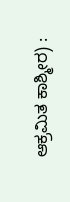ಆಕ್ರಮಿತ ಕಾಶ್ಮೀರ) :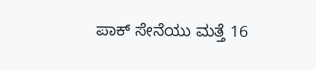ಪಾಕ್ ಸೇನೆಯು ಮತ್ತೆ 16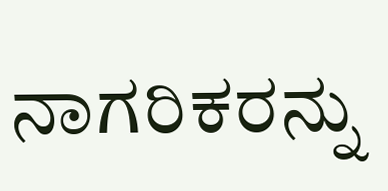ನಾಗರಿಕರನ್ನು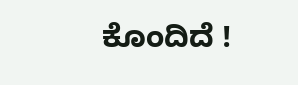ಕೊಂದಿದೆ !